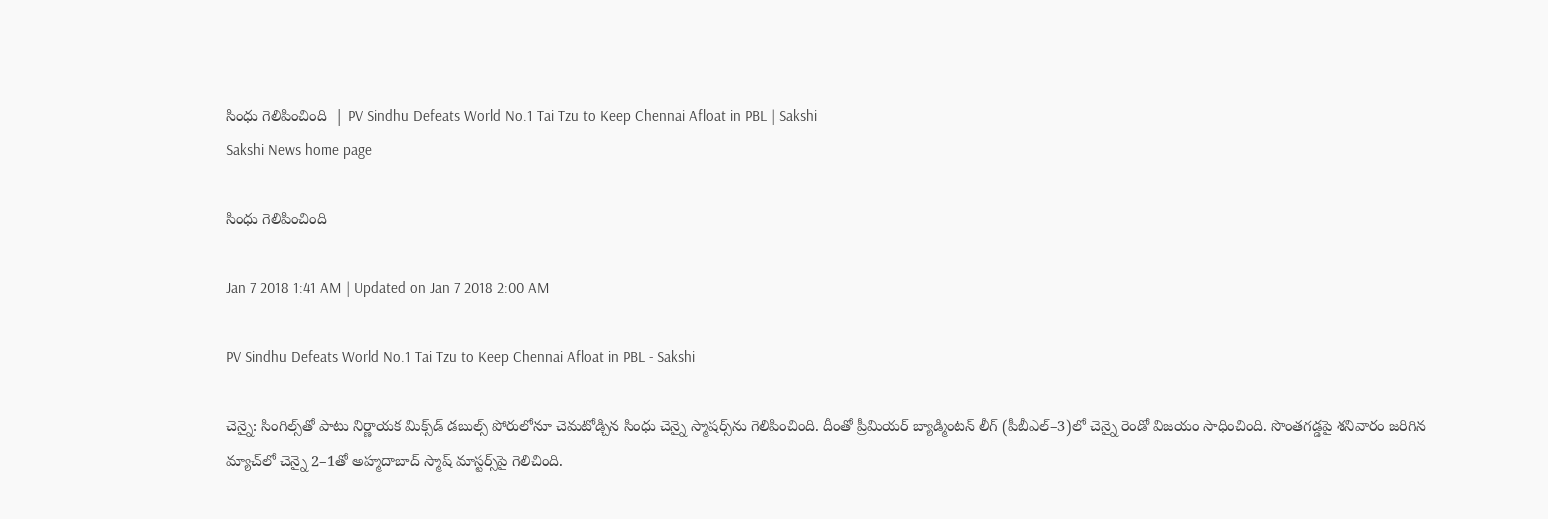సింధు గెలిపించింది  | PV Sindhu Defeats World No.1 Tai Tzu to Keep Chennai Afloat in PBL | Sakshi
Sakshi News home page

సింధు గెలిపించింది

Jan 7 2018 1:41 AM | Updated on Jan 7 2018 2:00 AM

PV Sindhu Defeats World No.1 Tai Tzu to Keep Chennai Afloat in PBL - Sakshi

చెన్నై: సింగిల్స్‌తో పాటు నిర్ణాయక మిక్స్‌డ్‌ డబుల్స్‌ పోరులోనూ చెమటోడ్చిన సింధు చెన్నై స్మాషర్స్‌ను గెలిపించింది. దీంతో ప్రీమియర్‌ బ్యాడ్మింటన్‌ లీగ్‌ (పీబీఎల్‌–3)లో చెన్నై రెండో విజయం సాధించింది. సొంతగడ్డపై శనివారం జరిగిన మ్యాచ్‌లో చెన్నై 2–1తో అహ్మదాబాద్‌ స్మాష్‌ మాస్టర్స్‌పై గెలిచింది.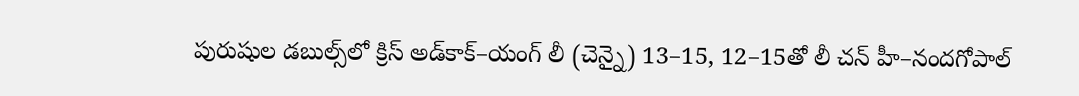పురుషుల డబుల్స్‌లో క్రిస్‌ అడ్‌కాక్‌–యంగ్‌ లీ (చెన్నై) 13–15, 12–15తో లీ చన్‌ హీ–నందగోపాల్‌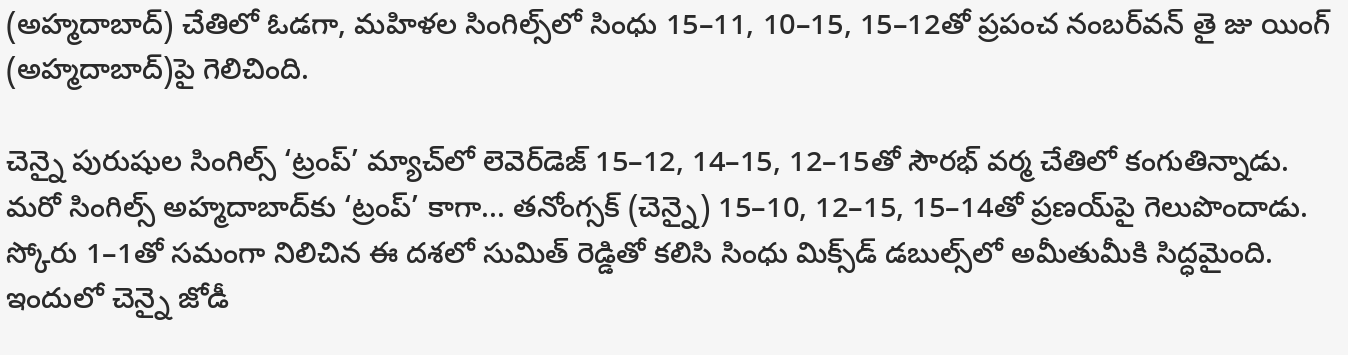(అహ్మదాబాద్‌) చేతిలో ఓడగా, మహిళల సింగిల్స్‌లో సింధు 15–11, 10–15, 15–12తో ప్రపంచ నంబర్‌వన్‌ తై జు యింగ్‌ (అహ్మదాబాద్‌)పై గెలిచింది.

చెన్నై పురుషుల సింగిల్స్‌ ‘ట్రంప్‌’ మ్యాచ్‌లో లెవెర్‌డెజ్‌ 15–12, 14–15, 12–15తో సౌరభ్‌ వర్మ చేతిలో కంగుతిన్నాడు. మరో సింగిల్స్‌ అహ్మదాబాద్‌కు ‘ట్రంప్‌’ కాగా... తనోంగ్సక్‌ (చెన్నై) 15–10, 12–15, 15–14తో ప్రణయ్‌పై గెలుపొందాడు. స్కోరు 1–1తో సమంగా నిలిచిన ఈ దశలో సుమిత్‌ రెడ్డితో కలిసి సింధు మిక్స్‌డ్‌ డబుల్స్‌లో అమీతుమీకి సిద్ధమైంది. ఇందులో చెన్నై జోడీ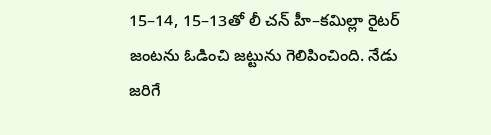15–14, 15–13తో లీ చన్‌ హీ–కమిల్లా రైటర్‌ జంటను ఓడించి జట్టును గెలిపించింది. నేడు జరిగే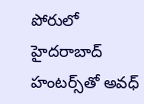పోరులో హైదరాబాద్‌ హంటర్స్‌తో అవధ్‌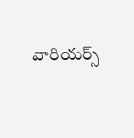వారియర్స్‌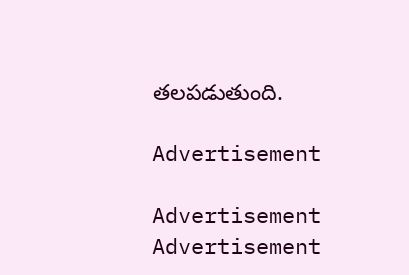తలపడుతుంది.

Advertisement

Advertisement
Advertisement